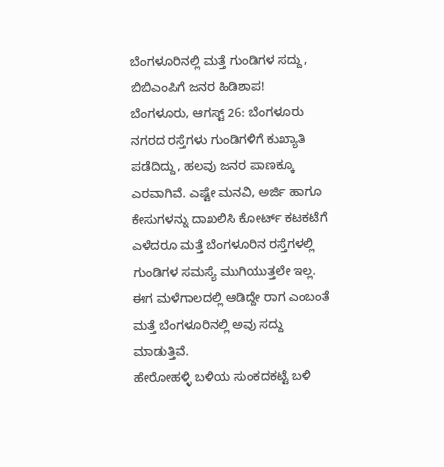ಬೆಂಗಳೂರಿನಲ್ಲಿ ಮತ್ತೆ ಗುಂಡಿಗಳ ಸದ್ದು, ಬಿಬಿಎಂಪಿಗೆ ಜನರ ಹಿಡಿಶಾಪ!
ಬೆಂಗಳೂರು, ಆಗಸ್ಟ್ 26: ಬೆಂಗಳೂರು ನಗರದ ರಸ್ತೆಗಳು ಗುಂಡಿಗಳಿಗೆ ಕುಖ್ಯಾತಿ ಪಡೆದಿದ್ದು, ಹಲವು ಜನರ ಪಾಣಕ್ಕೂ ಎರವಾಗಿವೆ. ಎಷ್ಟೇ ಮನವಿ, ಅರ್ಜಿ ಹಾಗೂ ಕೇಸುಗಳನ್ನು ದಾಖಲಿಸಿ ಕೋರ್ಟ್ ಕಟಕಟೆಗೆ ಎಳೆದರೂ ಮತ್ತೆ ಬೆಂಗಳೂರಿನ ರಸ್ತೆಗಳಲ್ಲಿ ಗುಂಡಿಗಳ ಸಮಸ್ಯೆ ಮುಗಿಯುತ್ತಲೇ ಇಲ್ಲ. ಈಗ ಮಳೆಗಾಲದಲ್ಲಿ ಆಡಿದ್ದೇ ರಾಗ ಎಂಬಂತೆ ಮತ್ತೆ ಬೆಂಗಳೂರಿನಲ್ಲಿ ಅವು ಸದ್ದು ಮಾಡುತ್ತಿವೆ.
ಹೇರೋಹಳ್ಳಿ ಬಳಿಯ ಸುಂಕದಕಟ್ಟೆ ಬಳಿ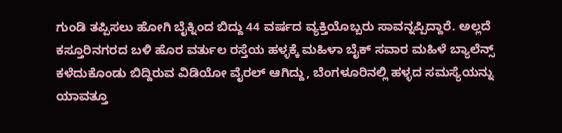ಗುಂಡಿ ತಪ್ಪಿಸಲು ಹೋಗಿ ಬೈಕ್ನಿಂದ ಬಿದ್ದು 44 ವರ್ಷದ ವ್ಯಕ್ತಿಯೊಬ್ಬರು ಸಾವನ್ನಪ್ಪಿದ್ದಾರೆ. ಅಲ್ಲದೆ ಕಸ್ತೂರಿನಗರದ ಬಳಿ ಹೊರ ವರ್ತುಲ ರಸ್ತೆಯ ಹಳ್ಳಕ್ಕೆ ಮಹಿಳಾ ಬೈಕ್ ಸವಾರ ಮಹಿಳೆ ಬ್ಯಾಲೆನ್ಸ್ ಕಳೆದುಕೊಂಡು ಬಿದ್ದಿರುವ ವಿಡಿಯೋ ವೈರಲ್ ಆಗಿದ್ದು, ಬೆಂಗಳೂರಿನಲ್ಲಿ ಹಳ್ಳದ ಸಮಸ್ಯೆಯನ್ನು ಯಾವತ್ತೂ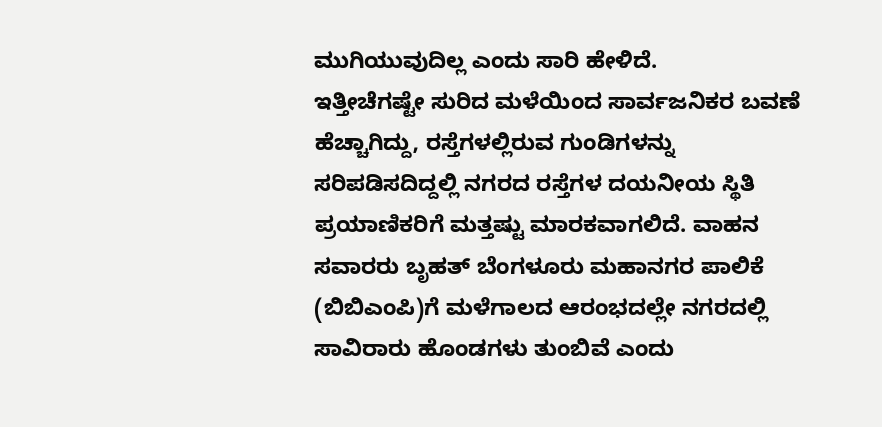ಮುಗಿಯುವುದಿಲ್ಲ ಎಂದು ಸಾರಿ ಹೇಳಿದೆ.
ಇತ್ತೀಚೆಗಷ್ಟೇ ಸುರಿದ ಮಳೆಯಿಂದ ಸಾರ್ವಜನಿಕರ ಬವಣೆ ಹೆಚ್ಚಾಗಿದ್ದು, ರಸ್ತೆಗಳಲ್ಲಿರುವ ಗುಂಡಿಗಳನ್ನು ಸರಿಪಡಿಸದಿದ್ದಲ್ಲಿ ನಗರದ ರಸ್ತೆಗಳ ದಯನೀಯ ಸ್ಥಿತಿ ಪ್ರಯಾಣಿಕರಿಗೆ ಮತ್ತಷ್ಟು ಮಾರಕವಾಗಲಿದೆ. ವಾಹನ ಸವಾರರು ಬೃಹತ್ ಬೆಂಗಳೂರು ಮಹಾನಗರ ಪಾಲಿಕೆ (ಬಿಬಿಎಂಪಿ)ಗೆ ಮಳೆಗಾಲದ ಆರಂಭದಲ್ಲೇ ನಗರದಲ್ಲಿ ಸಾವಿರಾರು ಹೊಂಡಗಳು ತುಂಬಿವೆ ಎಂದು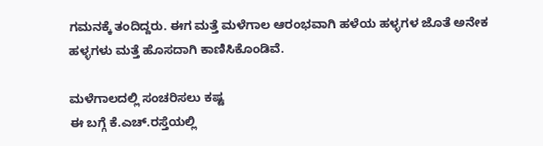ಗಮನಕ್ಕೆ ತಂದಿದ್ದರು. ಈಗ ಮತ್ತೆ ಮಳೆಗಾಲ ಆರಂಭವಾಗಿ ಹಳೆಯ ಹಳ್ಳಗಳ ಜೊತೆ ಅನೇಕ ಹಳ್ಳಗಳು ಮತ್ತೆ ಹೊಸದಾಗಿ ಕಾಣಿಸಿಕೊಂಡಿವೆ.

ಮಳೆಗಾಲದಲ್ಲಿ ಸಂಚರಿಸಲು ಕಷ್ಟ
ಈ ಬಗ್ಗೆ ಕೆ.ಎಚ್.ರಸ್ತೆಯಲ್ಲಿ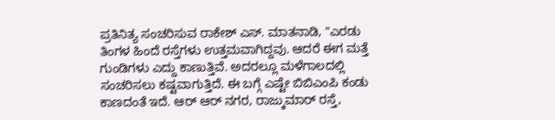ಪ್ರತಿನಿತ್ಯ ಸಂಚರಿಸುವ ರಾಕೇಶ್ ಎಸ್. ಮಾತನಾಡಿ, "ಎರಡು ತಿಂಗಳ ಹಿಂದೆ ರಸ್ತೆಗಳು ಉತ್ತಮವಾಗಿದ್ದವು. ಆದರೆ ಈಗ ಮತ್ತೆ ಗುಂಡಿಗಳು ಎದ್ದು ಕಾಣುತ್ತಿವೆ. ಅದರಲ್ಲೂ ಮಳೆಗಾಲದಲ್ಲಿ ಸಂಚರಿಸಲು ಕಷ್ಟವಾಗುತ್ತಿದೆ. ಈ ಬಗ್ಗೆ ಎಷ್ಟೇ ಬಿಬಿಎಂಪಿ ಕಂಡು ಕಾಣದಂತೆ ಇದೆ. ಆರ್ ಆರ್ ನಗರ, ರಾಜ್ಕುಮಾರ್ ರಸ್ತೆ,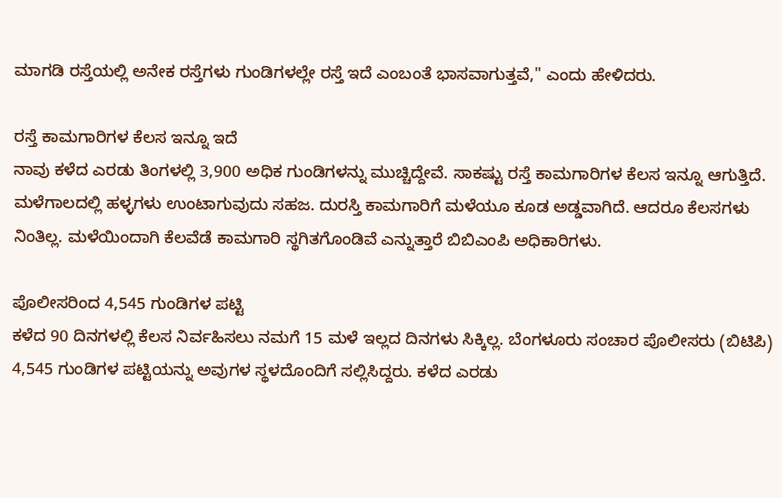ಮಾಗಡಿ ರಸ್ತೆಯಲ್ಲಿ ಅನೇಕ ರಸ್ತೆಗಳು ಗುಂಡಿಗಳಲ್ಲೇ ರಸ್ತೆ ಇದೆ ಎಂಬಂತೆ ಭಾಸವಾಗುತ್ತವೆ," ಎಂದು ಹೇಳಿದರು.

ರಸ್ತೆ ಕಾಮಗಾರಿಗಳ ಕೆಲಸ ಇನ್ನೂ ಇದೆ
ನಾವು ಕಳೆದ ಎರಡು ತಿಂಗಳಲ್ಲಿ 3,900 ಅಧಿಕ ಗುಂಡಿಗಳನ್ನು ಮುಚ್ಚಿದ್ದೇವೆ. ಸಾಕಷ್ಟು ರಸ್ತೆ ಕಾಮಗಾರಿಗಳ ಕೆಲಸ ಇನ್ನೂ ಆಗುತ್ತಿದೆ. ಮಳೆಗಾಲದಲ್ಲಿ ಹಳ್ಳಗಳು ಉಂಟಾಗುವುದು ಸಹಜ. ದುರಸ್ತಿ ಕಾಮಗಾರಿಗೆ ಮಳೆಯೂ ಕೂಡ ಅಡ್ಡವಾಗಿದೆ. ಆದರೂ ಕೆಲಸಗಳು ನಿಂತಿಲ್ಲ. ಮಳೆಯಿಂದಾಗಿ ಕೆಲವೆಡೆ ಕಾಮಗಾರಿ ಸ್ಥಗಿತಗೊಂಡಿವೆ ಎನ್ನುತ್ತಾರೆ ಬಿಬಿಎಂಪಿ ಅಧಿಕಾರಿಗಳು.

ಪೊಲೀಸರಿಂದ 4,545 ಗುಂಡಿಗಳ ಪಟ್ಟಿ
ಕಳೆದ 90 ದಿನಗಳಲ್ಲಿ ಕೆಲಸ ನಿರ್ವಹಿಸಲು ನಮಗೆ 15 ಮಳೆ ಇಲ್ಲದ ದಿನಗಳು ಸಿಕ್ಕಿಲ್ಲ. ಬೆಂಗಳೂರು ಸಂಚಾರ ಪೊಲೀಸರು (ಬಿಟಿಪಿ) 4,545 ಗುಂಡಿಗಳ ಪಟ್ಟಿಯನ್ನು ಅವುಗಳ ಸ್ಥಳದೊಂದಿಗೆ ಸಲ್ಲಿಸಿದ್ದರು. ಕಳೆದ ಎರಡು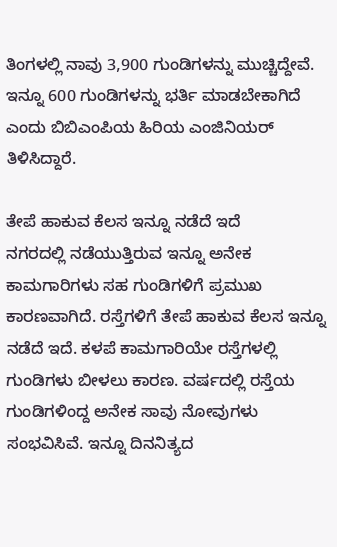ತಿಂಗಳಲ್ಲಿ ನಾವು 3,900 ಗುಂಡಿಗಳನ್ನು ಮುಚ್ಚಿದ್ದೇವೆ. ಇನ್ನೂ 600 ಗುಂಡಿಗಳನ್ನು ಭರ್ತಿ ಮಾಡಬೇಕಾಗಿದೆ ಎಂದು ಬಿಬಿಎಂಪಿಯ ಹಿರಿಯ ಎಂಜಿನಿಯರ್ ತಿಳಿಸಿದ್ದಾರೆ.

ತೇಪೆ ಹಾಕುವ ಕೆಲಸ ಇನ್ನೂ ನಡೆದೆ ಇದೆ
ನಗರದಲ್ಲಿ ನಡೆಯುತ್ತಿರುವ ಇನ್ನೂ ಅನೇಕ ಕಾಮಗಾರಿಗಳು ಸಹ ಗುಂಡಿಗಳಿಗೆ ಪ್ರಮುಖ ಕಾರಣವಾಗಿದೆ. ರಸ್ತೆಗಳಿಗೆ ತೇಪೆ ಹಾಕುವ ಕೆಲಸ ಇನ್ನೂ ನಡೆದೆ ಇದೆ. ಕಳಪೆ ಕಾಮಗಾರಿಯೇ ರಸ್ತೆಗಳಲ್ಲಿ ಗುಂಡಿಗಳು ಬೀಳಲು ಕಾರಣ. ವರ್ಷದಲ್ಲಿ ರಸ್ತೆಯ ಗುಂಡಿಗಳಿಂದ್ದ ಅನೇಕ ಸಾವು ನೋವುಗಳು ಸಂಭವಿಸಿವೆ. ಇನ್ನೂ ದಿನನಿತ್ಯದ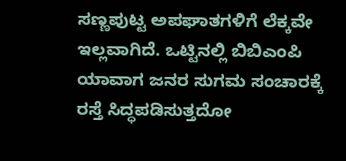ಸಣ್ಣಪುಟ್ಟ ಅಪಘಾತಗಳಿಗೆ ಲೆಕ್ಕವೇ ಇಲ್ಲವಾಗಿದೆ. ಒಟ್ಟಿನಲ್ಲಿ ಬಿಬಿಎಂಪಿ ಯಾವಾಗ ಜನರ ಸುಗಮ ಸಂಚಾರಕ್ಕೆ ರಸ್ತೆ ಸಿದ್ಧಪಡಿಸುತ್ತದೋ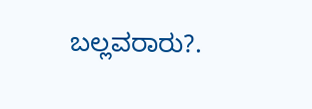ಬಲ್ಲವರಾರು?.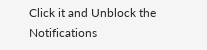Click it and Unblock the Notifications